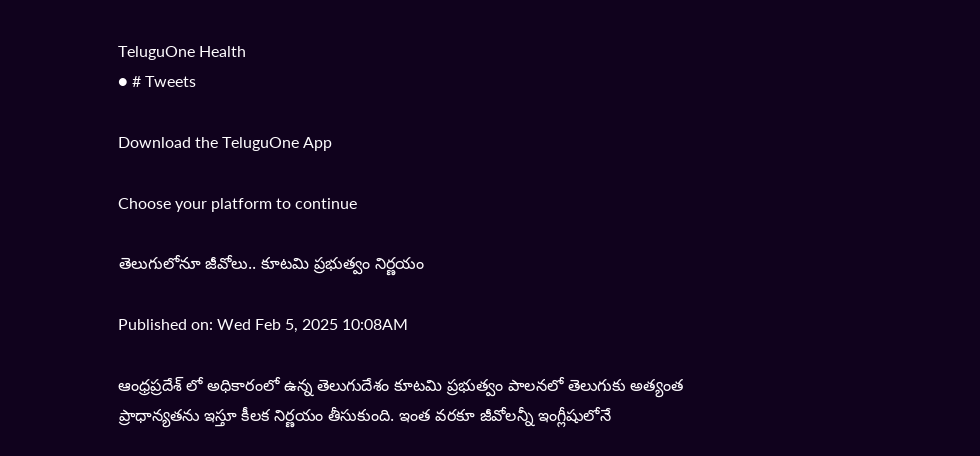TeluguOne Health
● # Tweets

Download the TeluguOne App

Choose your platform to continue

తెలుగులోనూ జీవోలు.. కూటమి ప్రభుత్వం నిర్ణయం

Published on: Wed Feb 5, 2025 10:08AM

ఆంధ్రప్రదేశ్ లో అధికారంలో ఉన్న తెలుగుదేశం కూటమి ప్రభుత్వం పాలనలో తెలుగుకు అత్యంత ప్రాధాన్యతను ఇస్తూ కీలక నిర్ణయం తీసుకుంది. ఇంత వరకూ జీవోలన్నీ ఇంగ్లీషులోనే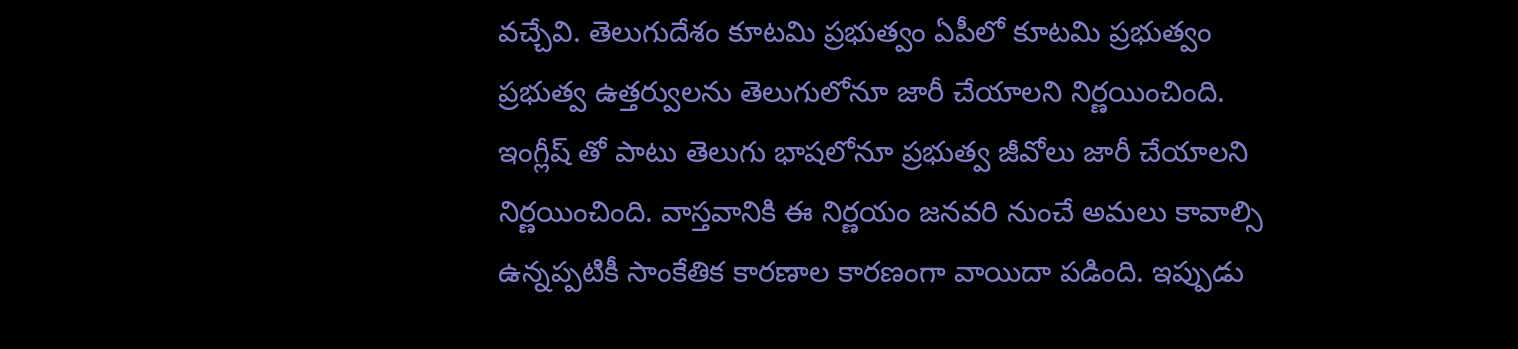వచ్చేవి. తెలుగుదేశం కూటమి ప్రభుత్వం ఏపీలో కూటమి ప్రభుత్వం  ప్రభుత్వ ఉత్తర్వులను తెలుగులోనూ జారీ చేయాలని నిర్ణయించింది. ఇంగ్లీష్‌ తో పాటు తెలుగు భాషలోనూ ప్రభుత్వ జీవోలు జారీ చేయాలని నిర్ణయించింది. వాస్తవానికి ఈ నిర్ణయం జనవరి నుంచే అమలు కావాల్సి ఉన్నప్పటికీ సాంకేతిక కారణాల కారణంగా వాయిదా పడింది. ఇప్పుడు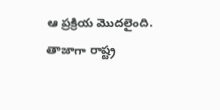ఆ ప్రక్రియ మొదలైంది. తాజాగా రాష్ట్ర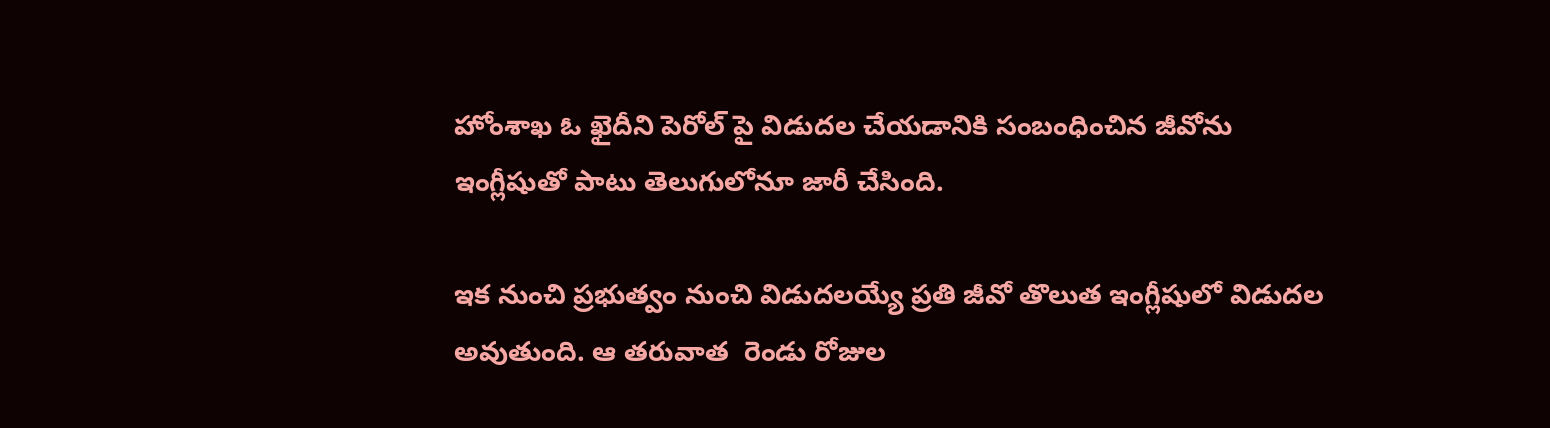హోంశాఖ ఓ ఖైదీని పెరోల్ పై విడుదల చేయడానికి సంబంధించిన జీవోను ఇంగ్లీషుతో పాటు తెలుగులోనూ జారీ చేసింది.

ఇక నుంచి ప్రభుత్వం నుంచి విడుదలయ్యే ప్రతి జీవో తొలుత ఇంగ్లీషులో విడుదల అవుతుంది. ఆ తరువాత  రెండు రోజుల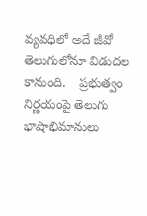వ్యవధిలో అదే జీవో తెలుగులోనూ విడుదల కానుంది.    ప్రభుత్వం నిర్ణయంపై తెలుగు భాషాభిమానులు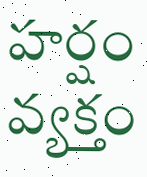హర్షం వ్యక్తం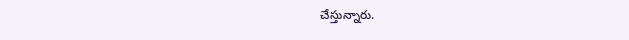చేస్తున్నారు.